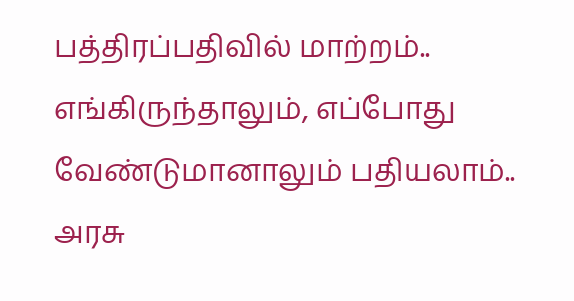பத்திரப்பதிவில் மாற்றம்.. எங்கிருந்தாலும், எப்போது வேண்டுமானாலும் பதியலாம்.. அரசு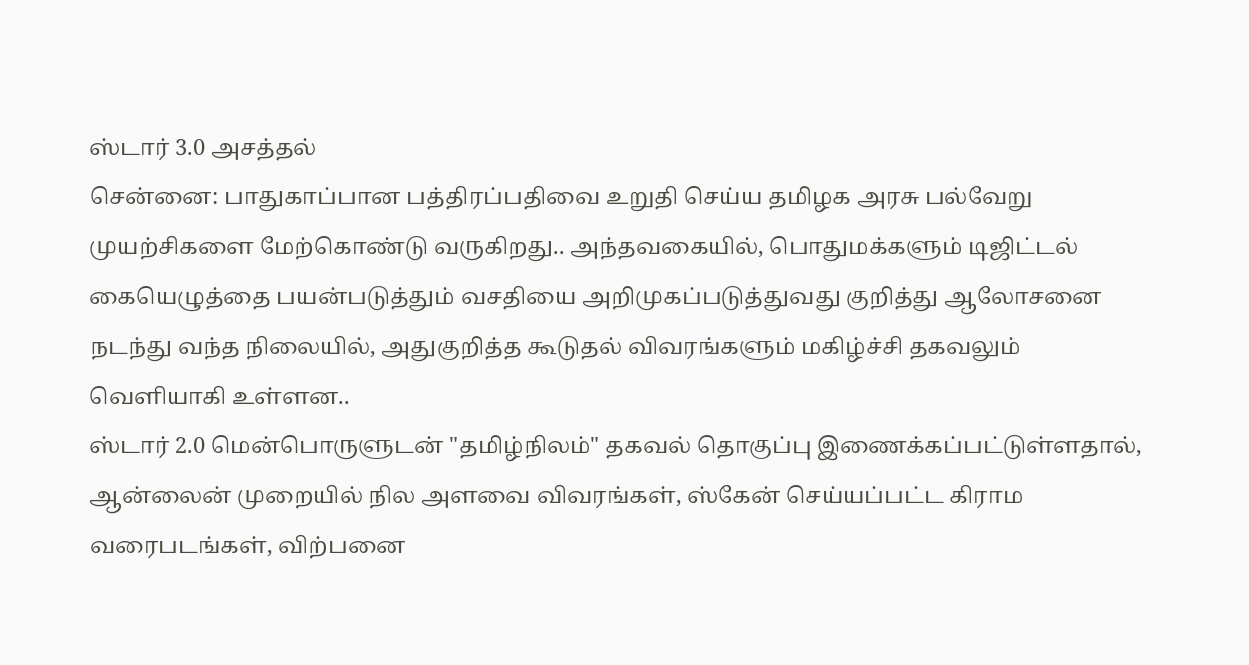ஸ்டார் 3.0 அசத்தல்
சென்னை: பாதுகாப்பான பத்திரப்பதிவை உறுதி செய்ய தமிழக அரசு பல்வேறு முயற்சிகளை மேற்கொண்டு வருகிறது.. அந்தவகையில், பொதுமக்களும் டிஜிட்டல் கையெழுத்தை பயன்படுத்தும் வசதியை அறிமுகப்படுத்துவது குறித்து ஆலோசனை நடந்து வந்த நிலையில், அதுகுறித்த கூடுதல் விவரங்களும் மகிழ்ச்சி தகவலும் வெளியாகி உள்ளன..
ஸ்டார் 2.0 மென்பொருளுடன் "தமிழ்நிலம்" தகவல் தொகுப்பு இணைக்கப்பட்டுள்ளதால், ஆன்லைன் முறையில் நில அளவை விவரங்கள், ஸ்கேன் செய்யப்பட்ட கிராம வரைபடங்கள், விற்பனை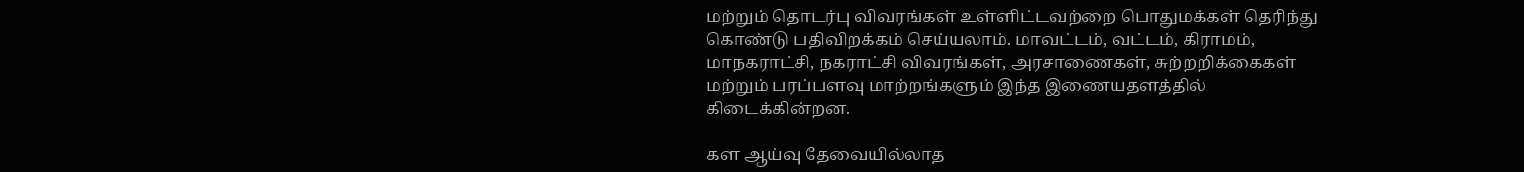மற்றும் தொடர்பு விவரங்கள் உள்ளிட்டவற்றை பொதுமக்கள் தெரிந்து கொண்டு பதிவிறக்கம் செய்யலாம். மாவட்டம், வட்டம், கிராமம், மாநகராட்சி, நகராட்சி விவரங்கள், அரசாணைகள், சுற்றறிக்கைகள் மற்றும் பரப்பளவு மாற்றங்களும் இந்த இணையதளத்தில் கிடைக்கின்றன.

கள ஆய்வு தேவையில்லாத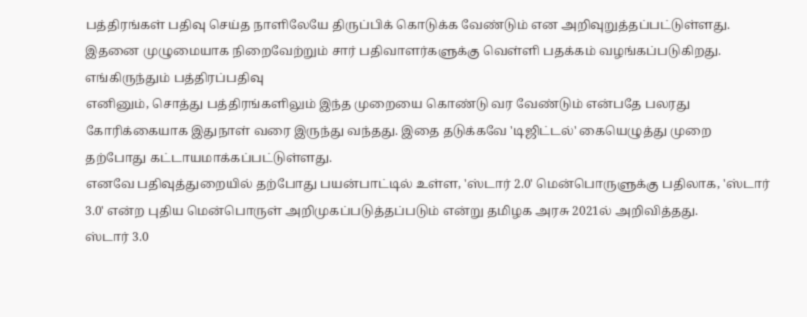பத்திரங்கள் பதிவு செய்த நாளிலேயே திருப்பிக் கொடுக்க வேண்டும் என அறிவுறுத்தப்பட்டுள்ளது. இதனை முழுமையாக நிறைவேற்றும் சார் பதிவாளர்களுக்கு வெள்ளி பதக்கம் வழங்கப்படுகிறது.
எங்கிருந்தும் பத்திரப்பதிவு
எனினும், சொத்து பத்திரங்களிலும் இந்த முறையை கொண்டு வர வேண்டும் என்பதே பலரது கோரிக்கையாக இதுநாள் வரை இருந்து வந்தது. இதை தடுக்கவே 'டிஜிட்டல்' கையெழுத்து முறை தற்போது கட்டாயமாக்கப்பட்டுள்ளது.
எனவே பதிவுத்துறையில் தற்போது பயன்பாட்டில் உள்ள, 'ஸ்டார் 2.0' மென்பொருளுக்கு பதிலாக, 'ஸ்டார் 3.0' என்ற புதிய மென்பொருள் அறிமுகப்படுத்தப்படும் என்று தமிழக அரசு 2021ல் அறிவித்தது.
ஸ்டார் 3.0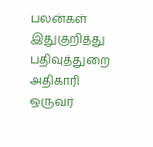பலன்கள்
இதுகுறித்து பதிவுத்துறை அதிகாரி ஒருவர்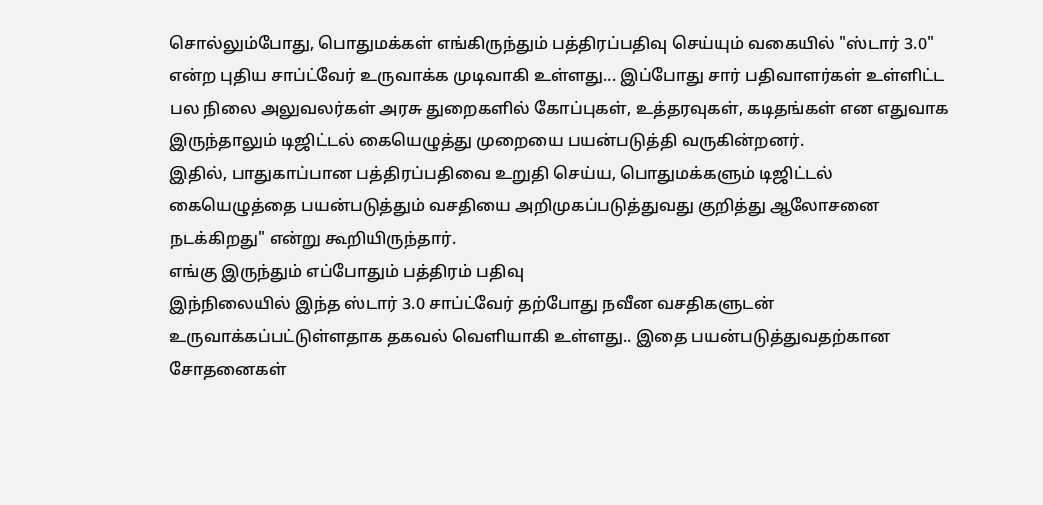சொல்லும்போது, பொதுமக்கள் எங்கிருந்தும் பத்திரப்பதிவு செய்யும் வகையில் "ஸ்டார் 3.0" என்ற புதிய சாப்ட்வேர் உருவாக்க முடிவாகி உள்ளது... இப்போது சார் பதிவாளர்கள் உள்ளிட்ட பல நிலை அலுவலர்கள் அரசு துறைகளில் கோப்புகள், உத்தரவுகள், கடிதங்கள் என எதுவாக இருந்தாலும் டிஜிட்டல் கையெழுத்து முறையை பயன்படுத்தி வருகின்றனர்.
இதில், பாதுகாப்பான பத்திரப்பதிவை உறுதி செய்ய, பொதுமக்களும் டிஜிட்டல் கையெழுத்தை பயன்படுத்தும் வசதியை அறிமுகப்படுத்துவது குறித்து ஆலோசனை நடக்கிறது" என்று கூறியிருந்தார்.
எங்கு இருந்தும் எப்போதும் பத்திரம் பதிவு
இந்நிலையில் இந்த ஸ்டார் 3.0 சாப்ட்வேர் தற்போது நவீன வசதிகளுடன் உருவாக்கப்பட்டுள்ளதாக தகவல் வெளியாகி உள்ளது.. இதை பயன்படுத்துவதற்கான சோதனைகள்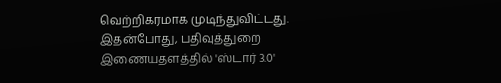வெற்றிகரமாக முடிந்துவிட்டது. இதன்போது, பதிவுத்துறை இணையதளத்தில் 'ஸ்டார் 3.0'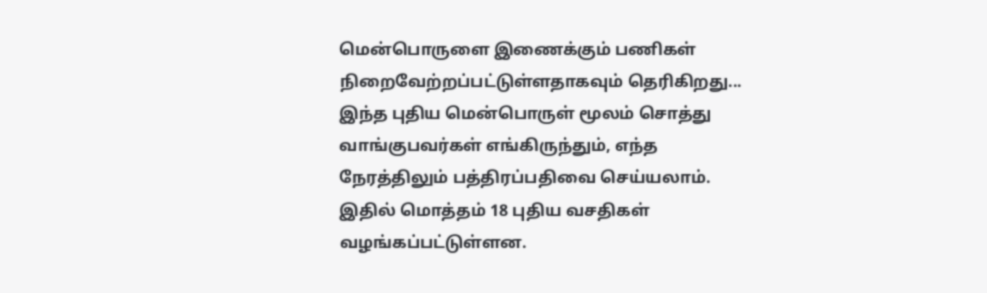மென்பொருளை இணைக்கும் பணிகள் நிறைவேற்றப்பட்டுள்ளதாகவும் தெரிகிறது...
இந்த புதிய மென்பொருள் மூலம் சொத்து வாங்குபவர்கள் எங்கிருந்தும், எந்த நேரத்திலும் பத்திரப்பதிவை செய்யலாம். இதில் மொத்தம் 18 புதிய வசதிகள் வழங்கப்பட்டுள்ளன.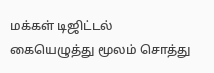மக்கள் டிஜிட்டல் கையெழுத்து மூலம் சொத்து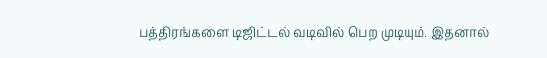பத்திரங்களை டிஜிட்டல் வடிவில் பெற முடியும். இதனால்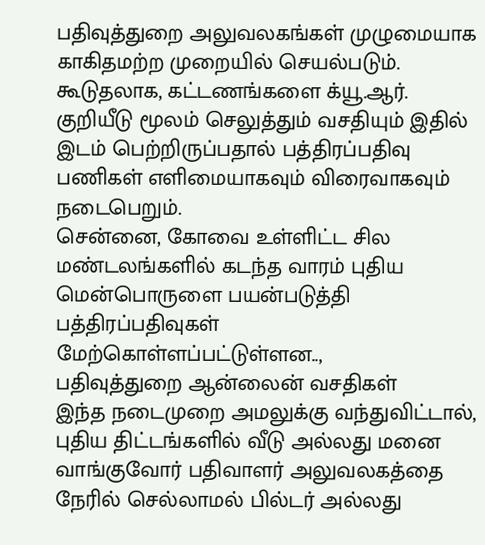பதிவுத்துறை அலுவலகங்கள் முழுமையாக காகிதமற்ற முறையில் செயல்படும். கூடுதலாக, கட்டணங்களை க்யூ.ஆர். குறியீடு மூலம் செலுத்தும் வசதியும் இதில் இடம் பெற்றிருப்பதால் பத்திரப்பதிவு பணிகள் எளிமையாகவும் விரைவாகவும் நடைபெறும்.
சென்னை, கோவை உள்ளிட்ட சில மண்டலங்களில் கடந்த வாரம் புதிய மென்பொருளை பயன்படுத்தி பத்திரப்பதிவுகள் மேற்கொள்ளப்பட்டுள்ளன..,
பதிவுத்துறை ஆன்லைன் வசதிகள்
இந்த நடைமுறை அமலுக்கு வந்துவிட்டால், புதிய திட்டங்களில் வீடு அல்லது மனை வாங்குவோர் பதிவாளர் அலுவலகத்தை நேரில் செல்லாமல் பில்டர் அல்லது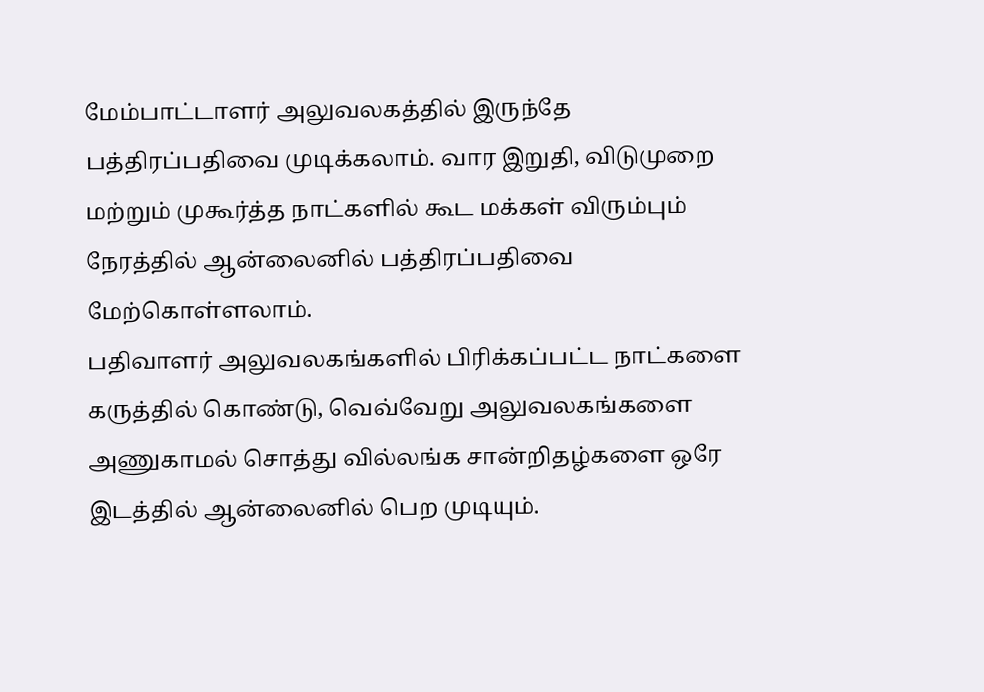மேம்பாட்டாளர் அலுவலகத்தில் இருந்தே பத்திரப்பதிவை முடிக்கலாம். வார இறுதி, விடுமுறை மற்றும் முகூர்த்த நாட்களில் கூட மக்கள் விரும்பும் நேரத்தில் ஆன்லைனில் பத்திரப்பதிவை மேற்கொள்ளலாம்.
பதிவாளர் அலுவலகங்களில் பிரிக்கப்பட்ட நாட்களை கருத்தில் கொண்டு, வெவ்வேறு அலுவலகங்களை அணுகாமல் சொத்து வில்லங்க சான்றிதழ்களை ஒரே இடத்தில் ஆன்லைனில் பெற முடியும்.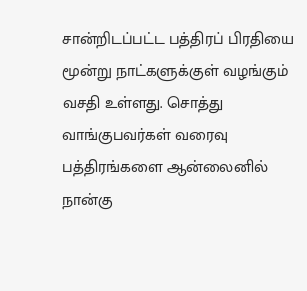சான்றிடப்பட்ட பத்திரப் பிரதியை மூன்று நாட்களுக்குள் வழங்கும் வசதி உள்ளது. சொத்து வாங்குபவர்கள் வரைவு பத்திரங்களை ஆன்லைனில் நான்கு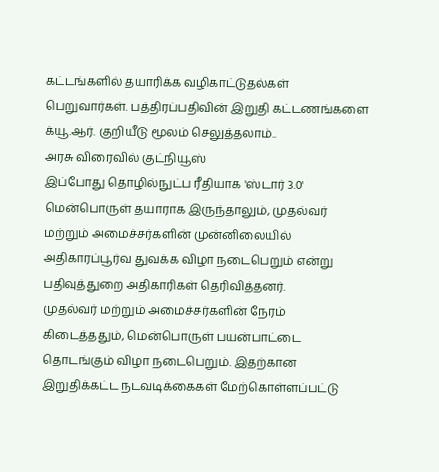கட்டங்களில் தயாரிக்க வழிகாட்டுதல்கள் பெறுவார்கள். பத்திரப்பதிவின் இறுதி கட்டணங்களை க்யூ.ஆர். குறியீடு மூலம் செலுத்தலாம்..
அரசு விரைவில் குட்நியூஸ்
இப்போது தொழில்நுட்ப ரீதியாக 'ஸ்டார் 3.0' மென்பொருள் தயாராக இருந்தாலும், முதல்வர் மற்றும் அமைச்சர்களின் முன்னிலையில் அதிகாரப்பூர்வ துவக்க விழா நடைபெறும் என்று பதிவுத்துறை அதிகாரிகள் தெரிவித்தனர்.
முதல்வர் மற்றும் அமைச்சர்களின் நேரம் கிடைத்ததும், மென்பொருள் பயன்பாட்டை தொடங்கும் விழா நடைபெறும். இதற்கான இறுதிக்கட்ட நடவடிக்கைகள் மேற்கொள்ளப்பட்டு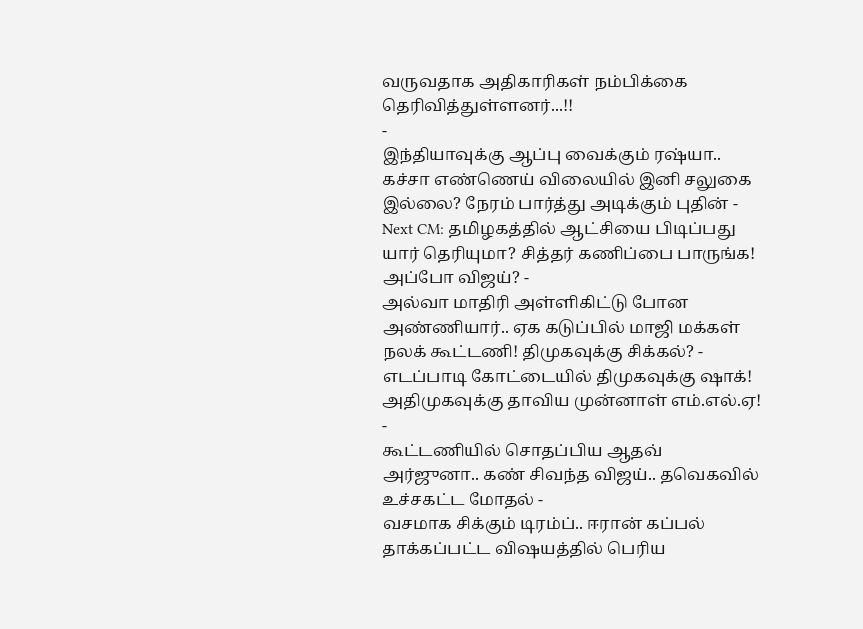வருவதாக அதிகாரிகள் நம்பிக்கை தெரிவித்துள்ளனர்...!!
-
இந்தியாவுக்கு ஆப்பு வைக்கும் ரஷ்யா.. கச்சா எண்ணெய் விலையில் இனி சலுகை இல்லை? நேரம் பார்த்து அடிக்கும் புதின் -
Next CM: தமிழகத்தில் ஆட்சியை பிடிப்பது யார் தெரியுமா? சித்தர் கணிப்பை பாருங்க! அப்போ விஜய்? -
அல்வா மாதிரி அள்ளிகிட்டு போன அண்ணியார்.. ஏக கடுப்பில் மாஜி மக்கள் நலக் கூட்டணி! திமுகவுக்கு சிக்கல்? -
எடப்பாடி கோட்டையில் திமுகவுக்கு ஷாக்! அதிமுகவுக்கு தாவிய முன்னாள் எம்.எல்.ஏ! -
கூட்டணியில் சொதப்பிய ஆதவ் அர்ஜுனா.. கண் சிவந்த விஜய்.. தவெகவில் உச்சகட்ட மோதல் -
வசமாக சிக்கும் டிரம்ப்.. ஈரான் கப்பல் தாக்கப்பட்ட விஷயத்தில் பெரிய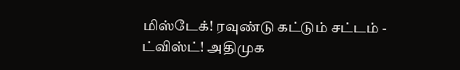மிஸ்டேக்! ரவுண்டு கட்டும் சட்டம் -
ட்விஸ்ட்! அதிமுக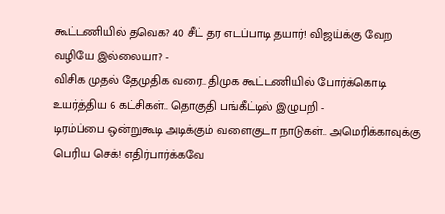கூட்டணியில் தவெக? 40 சீட் தர எடப்பாடி தயார்! விஜய்க்கு வேற வழியே இல்லையா? -
விசிக முதல் தேமுதிக வரை.. திமுக கூட்டணியில் போர்க்கொடி உயர்த்திய 6 கட்சிகள்.. தொகுதி பங்கீட்டில் இழுபறி -
டிரம்ப்பை ஒன்றுகூடி அடிக்கும் வளைகுடா நாடுகள்.. அமெரிக்காவுக்கு பெரிய செக்! எதிர்பார்க்கவே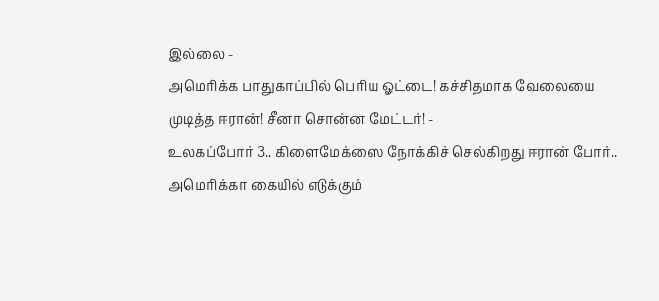இல்லை -
அமெரிக்க பாதுகாப்பில் பெரிய ஓட்டை! கச்சிதமாக வேலையை முடித்த ஈரான்! சீனா சொன்ன மேட்டர்! -
உலகப்போர் 3.. கிளைமேக்ஸை நோக்கிச் செல்கிறது ஈரான் போர்.. அமெரிக்கா கையில் எடுக்கும்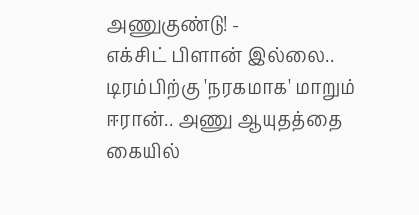அணுகுண்டு! -
எக்சிட் பிளான் இல்லை.. டிரம்பிற்கு 'நரகமாக' மாறும் ஈரான்.. அணு ஆயுதத்தை கையில்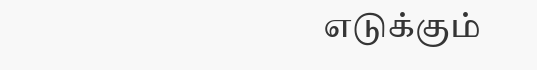எடுக்கும்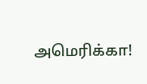அமெரிக்கா!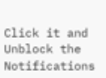Click it and Unblock the Notifications